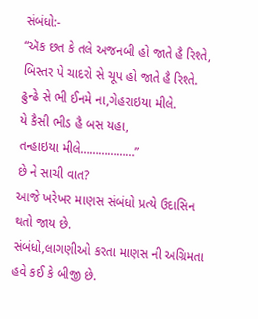સંબંધો:-
“ઍક છત કે તલે અજનબી હો જાતે હૈ રિશ્તે,
બિસ્તર પે ચાદરો સે ચૂપ હો જાતે હૈ રિશ્તે.
ઢુન્ઢે સે ભી ઈનમે ના,ગેહરાઇયા મીલે.
યે કૈસી ભીડ હૈ બસ યહા,
તન્હાઇયા મીલે………………”
છે ને સાચી વાત?
આજે ખરેખર માણસ સંબંધો પ્રત્યે ઉદાસિન થતો જાય છે.
સંબંધો,લાગણીઓ કરતા માણસ ની અગ્રિમતા હવે કઈ કે બીજી છે.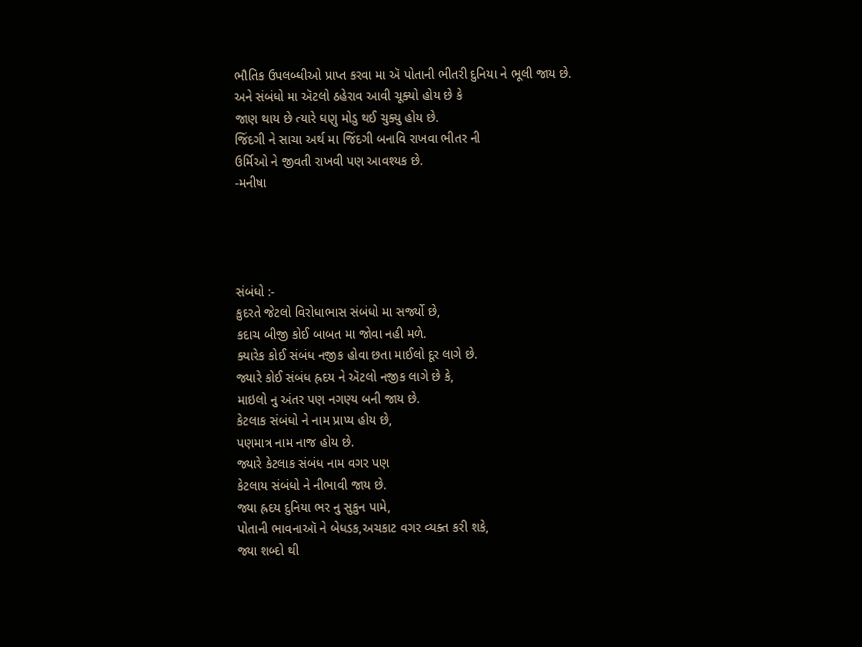ભૌતિક ઉપલબ્ધીઓ પ્રાપ્ત કરવા મા ઍ પોતાની ભીતરી દુનિયા ને ભૂલી જાય છે.
અને સંબંધો મા ઍટલો ઠહેરાવ આવી ચૂક્યો હોય છે કે
જાણ થાય છે ત્યારે ઘણુ મોડુ થઈ ચુક્યુ હોય છે.
જિંદગી ને સાચા અર્થ મા જિંદગી બનાવિ રાખવા ભીતર ની
ઉર્મિઓ ને જીવતી રાખવી પણ આવશ્યક છે.
-મનીષા




સંબંધો :-
કુદરતે જેટલો વિરોધાભાસ સંબંધો મા સર્જ્યો છે,
કદાચ બીજી કોઈ બાબત મા જોવા નહી મળે.
ક્યારેક કોઈ સંબંધ નજીક હોવા છતા માઈલો દૂર લાગે છે.
જ્યારે કોઈ સંબંધ હ્રદય ને ઍટલો નજીક લાગે છે કે,
માઇલો નુ અંતર પણ નગણ્ય બની જાય છે.
કેટલાક સંબંધો ને નામ પ્રાપ્ય હોય છે,
પણમાત્ર નામ નાજ હોય છે.
જ્યારે કેટલાક સંબંધ નામ વગર પણ
કેટલાય સંબંધો ને નીભાવી જાય છે.
જ્યા હ્રદય દુનિયા ભર નુ સુકુન પામે,
પોતાની ભાવનાઑ ને બેધડક,અચકાટ વગર વ્યક્ત કરી શકે,
જ્યા શબ્દો થી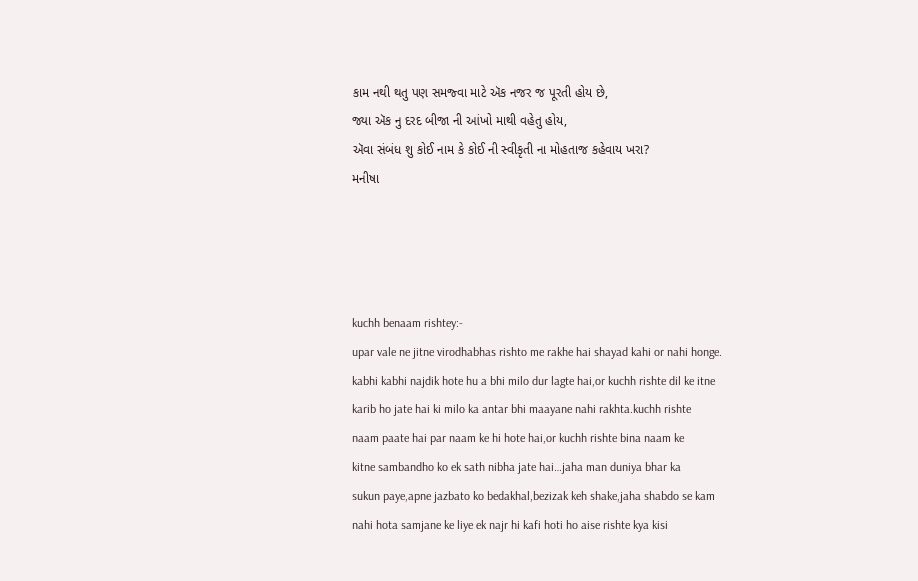કામ નથી થતુ પણ સમજ્વા માટે ઍક નજર જ પૂરતી હોય છે,
જ્યા ઍક નુ દરદ બીજા ની આંખો માથી વહેતુ હોય,
ઍવા સંબંધ શુ કોઈ નામ કે કોઈ ની સ્વીકૃતી ના મોહતાજ કહેવાય ખરા?
મનીષા




kuchh benaam rishtey:-
upar vale ne jitne virodhabhas rishto me rakhe hai shayad kahi or nahi honge.
kabhi kabhi najdik hote hu a bhi milo dur lagte hai,or kuchh rishte dil ke itne
karib ho jate hai ki milo ka antar bhi maayane nahi rakhta.kuchh rishte
naam paate hai par naam ke hi hote hai,or kuchh rishte bina naam ke
kitne sambandho ko ek sath nibha jate hai…jaha man duniya bhar ka
sukun paye,apne jazbato ko bedakhal,bezizak keh shake,jaha shabdo se kam
nahi hota samjane ke liye ek najr hi kafi hoti ho aise rishte kya kisi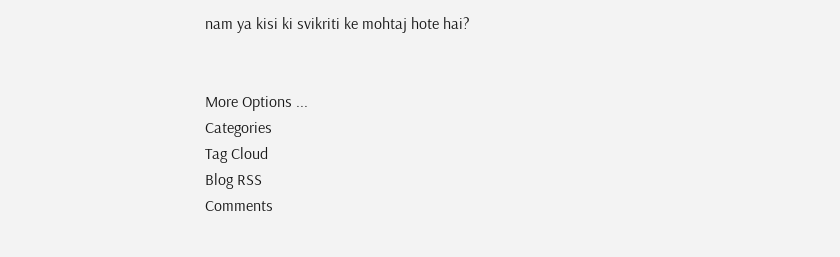nam ya kisi ki svikriti ke mohtaj hote hai?


More Options ...
Categories
Tag Cloud
Blog RSS
Comments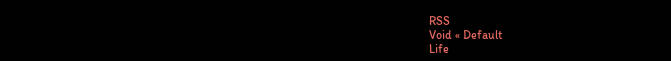RSS
Void « Default
Life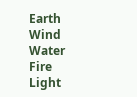Earth
Wind
Water
Fire
Light